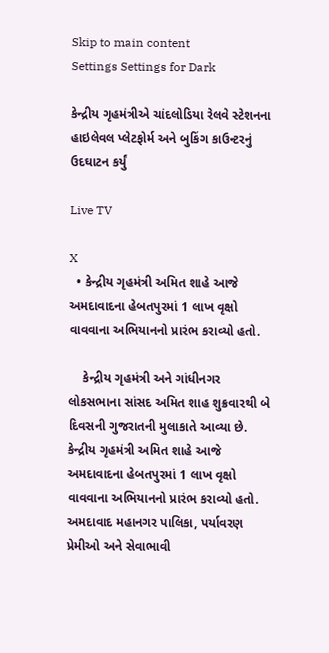Skip to main content
Settings Settings for Dark

કેન્દ્રીય ગૃહમંત્રીએ ચાંદલોડિયા રેલવે સ્ટેશનના હાઇલેવલ પ્લેટફોર્મ અને બુકિંગ કાઉન્ટરનું ઉદઘાટન કર્યું

Live TV

X
  • કેન્દ્રીય ગૃહમંત્રી અમિત શાહે આજે અમદાવાદના હેબતપુરમાં 1 લાખ વૃક્ષો વાવવાના અભિયાનનો પ્રારંભ કરાવ્યો હતો.

    કેન્દ્રીય ગૃહમંત્રી અને ગાંધીનગર લોકસભાના સાંસદ અમિત શાહ શુક્રવારથી બે દિવસની ગુજરાતની મુલાકાતે આવ્યા છે. કેન્દ્રીય ગૃહમંત્રી અમિત શાહે આજે અમદાવાદના હેબતપુરમાં 1 લાખ વૃક્ષો વાવવાના અભિયાનનો પ્રારંભ કરાવ્યો હતો. અમદાવાદ મહાનગર પાલિકા, પર્યાવરણ પ્રેમીઓ અને સેવાભાવી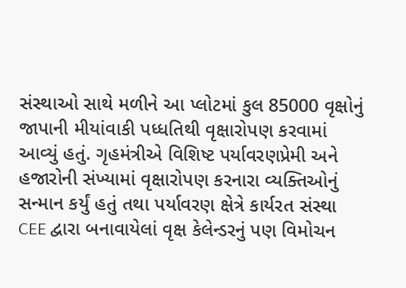સંસ્થાઓ સાથે મળીને આ પ્લોટમાં કુલ 85000 વૃક્ષોનું જાપાની મીયાંવાકી પધ્ધતિથી વૃક્ષારોપણ કરવામાં આવ્યું હતું. ગૃહમંત્રીએ વિશિષ્ટ પર્યાવરણપ્રેમી અને હજારોની સંખ્યામાં વૃક્ષારોપણ કરનારા વ્યક્તિઓનું સન્માન કર્યું હતું તથા પર્યાવરણ ક્ષેત્રે કાર્યરત સંસ્થા CEE દ્વારા બનાવાયેલાં વૃક્ષ કેલેન્ડરનું પણ વિમોચન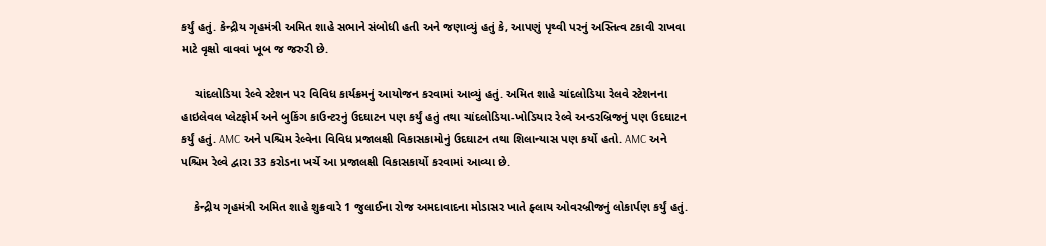કર્યું હતું. કેન્દ્રીય ગૃહમંત્રી અમિત શાહે સભાને સંબોધી હતી અને જણાવ્યું હતું કે, આપણું પૃથ્વી પરનું અસ્તિત્વ ટકાવી રાખવા માટે વૃક્ષો વાવવાં ખૂબ જ જરુરી છે.

    ચાંદલોડિયા રેલ્વે સ્ટેશન પર વિવિધ કાર્યક્રમનું આયોજન કરવામાં આવ્યું હતું. અમિત શાહે ચાંદલોડિયા રેલવે સ્ટેશનના હાઇલેવલ પ્લેટફોર્મ અને બુકિંગ કાઉન્ટરનું ઉદઘાટન પણ કર્યું હતું તથા ચાંદલોડિયા-ખોડિયાર રેલ્વે અન્ડરબ્રિજનું પણ ઉદઘાટન કર્યું હતું. AMC અને પશ્ચિમ રેલ્વેના વિવિધ પ્રજાલક્ષી વિકાસકામોનું ઉદઘાટન તથા શિલાન્યાસ પણ કર્યો હતો. AMC અને પશ્ચિમ રેલ્વે દ્વારા 33 કરોડના ખર્ચે આ પ્રજાલક્ષી વિકાસકાર્યો કરવામાં આવ્યા છે.

    કેન્દ્રીય ગૃહમંત્રી અમિત શાહે શુક્રવારે 1 જુલાઈના રોજ અમદાવાદના મોડાસર ખાતે ફ્લાય ઓવરબ્રીજનું લોકાર્પણ કર્યું હતું.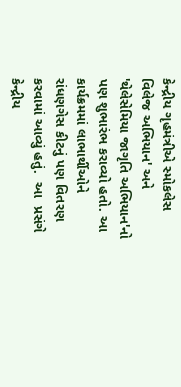કેન્દ્રીય ગૃહમંત્રીએ સ્મોકલેસ વિલેજ અભિયાન' અને 'થેલેસેમિયા જાગૃતિ અભિયાન'નો પણ શુભારંભ કરાવ્યો હતો. આ કાર્યક્રમમાં લાભાર્થીઓને રાંધણગેસ કીટનું પણ વિતરણ કરવામાં આવ્યું હતું.  આ  પ્રસંગે  કેન્દ્રીય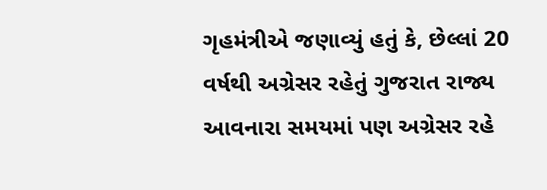ગૃહમંત્રીએ જણાવ્યું હતું કે, છેલ્લાં 20 વર્ષથી અગ્રેસર રહેતું ગુજરાત રાજ્ય આવનારા સમયમાં પણ અગ્રેસર રહે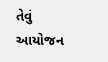તેવું આયોજન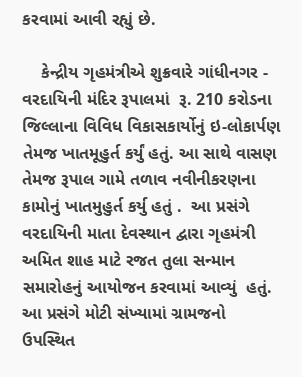કરવામાં આવી રહ્યું છે.

    કેન્દ્રીય ગૃહમંત્રીએ શુક્રવારે ગાંધીનગર - વરદાયિની મંદિર રૂપાલમાં  રૂ. 210 કરોડના જિલ્લાના વિવિધ વિકાસકાર્યોનું ઇ-લોકાર્પણ તેમજ ખાતમૂહુર્ત કર્યું હતું. આ સાથે વાસણ તેમજ રૂપાલ ગામે તળાવ નવીનીકરણના કામોનું ખાતમુહુર્ત કર્યુ હતું .  આ પ્રસંગે વરદાયિની માતા દેવસ્થાન દ્વારા ગૃહમંત્રી અમિત શાહ માટે રજત તુલા સન્માન સમારોહનું આયોજન કરવામાં આવ્યું  હતું. આ પ્રસંગે મોટી સંખ્યામાં ગ્રામજનો ઉપસ્થિત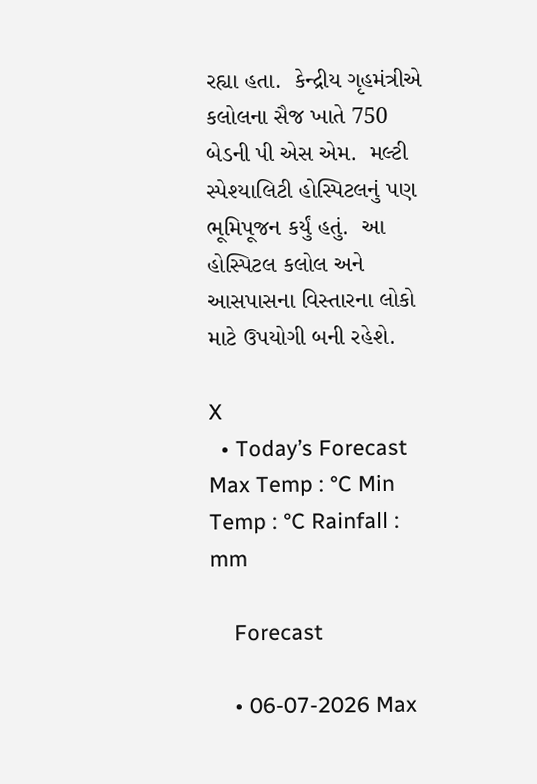રહ્યા હતા.  કેન્દ્રીય ગૃહમંત્રીએ કલોલના સૈજ ખાતે 750 બેડની પી એસ એમ.  મલ્ટી સ્પેશ્યાલિટી હોસ્પિટલનું પણ  ભૂમિપૂજન કર્યું હતું.  આ હોસ્પિટલ કલોલ અને આસપાસના વિસ્તારના લોકો માટે ઉપયોગી બની રહેશે.

X
  • Today’s Forecast Max Temp : °C Min Temp : °C Rainfall : mm

    Forecast

    • 06-07-2026 Max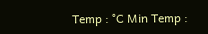Temp : °C Min Temp :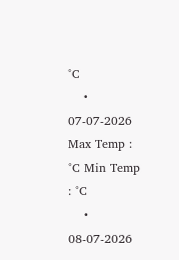°C
    • 07-07-2026 Max Temp : °C Min Temp : °C
    • 08-07-2026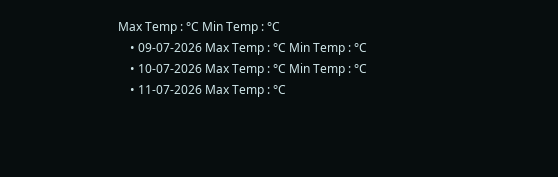Max Temp : °C Min Temp : °C
    • 09-07-2026 Max Temp : °C Min Temp : °C
    • 10-07-2026 Max Temp : °C Min Temp : °C
    • 11-07-2026 Max Temp : °C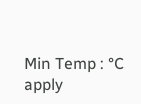Min Temp : °C
apply